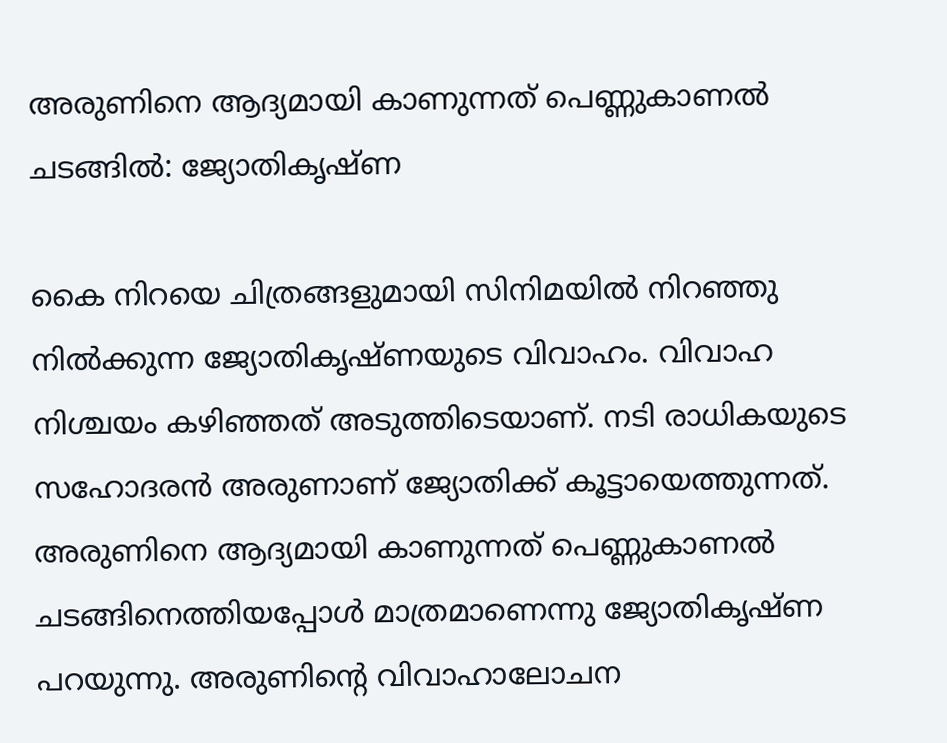അരുണിനെ ആദ്യമായി കാണുന്നത് പെണ്ണുകാണൽ ചടങ്ങിൽ: ജ്യോതികൃഷ്ണ

കൈ നിറയെ ചിത്രങ്ങളുമായി സിനിമയിൽ നിറഞ്ഞു നിൽക്കുന്ന ജ്യോതികൃഷ്ണയുടെ വിവാഹം. വിവാഹ നിശ്ചയം കഴിഞ്ഞത് അടുത്തിടെയാണ്. നടി രാധികയുടെ സഹോദരൻ അരുണാണ് ജ്യോതിക്ക് കൂട്ടായെത്തുന്നത്. അരുണിനെ ആദ്യമായി കാണുന്നത് പെണ്ണുകാണൽ ചടങ്ങിനെത്തിയപ്പോൾ മാത്രമാണെന്നു ജ്യോതികൃഷ്ണ പറയുന്നു. അരുണിന്‍റെ വിവാഹാലോചന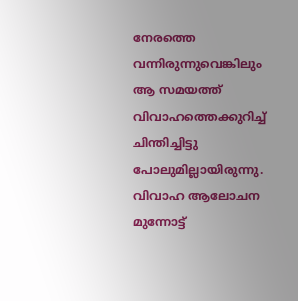നേരത്തെ വന്നിരുന്നുവെങ്കിലും ആ സമയത്ത് വിവാഹത്തെക്കുറിച്ച് ചിന്തിച്ചിട്ടു പോലുമില്ലായിരുന്നു. വിവാഹ ആലോചന മുന്നോട്ട്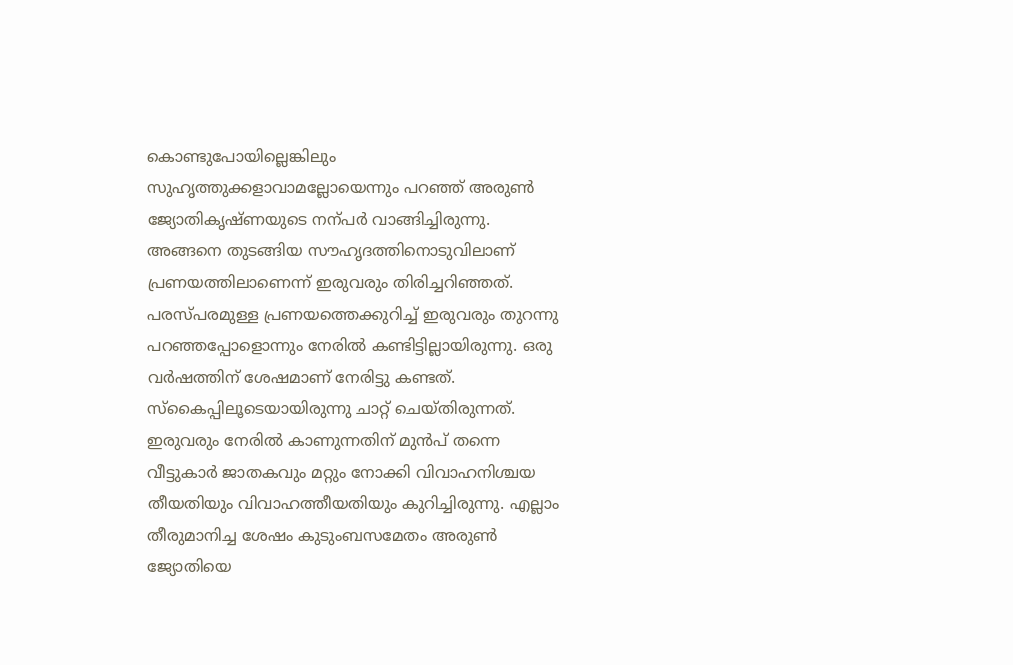കൊണ്ടുപോയില്ലെങ്കിലും സുഹൃത്തുക്കളാവാമല്ലോയെന്നും പറഞ്ഞ് അരുണ്‍ ജ്യോതികൃഷ്ണയുടെ നന്പർ വാങ്ങിച്ചിരുന്നു. അങ്ങനെ തുടങ്ങിയ സൗഹൃദത്തിനൊടുവിലാണ് പ്രണയത്തിലാണെന്ന് ഇരുവരും തിരിച്ചറിഞ്ഞത്. പരസ്പരമുള്ള പ്രണയത്തെക്കുറിച്ച് ഇരുവരും തുറന്നു പറഞ്ഞപ്പോളൊന്നും നേരിൽ കണ്ടിട്ടില്ലായിരുന്നു. ഒരു വർഷത്തിന് ശേഷമാണ് നേരിട്ടു കണ്ടത്. സ്കൈപ്പിലൂടെയായിരുന്നു ചാറ്റ് ചെയ്തിരുന്നത്. ഇരുവരും നേരിൽ കാണുന്നതിന് മുൻപ് തന്നെ വീട്ടുകാർ ജാതകവും മറ്റും നോക്കി വിവാഹനിശ്ചയ തീയതിയും വിവാഹത്തീയതിയും കുറിച്ചിരുന്നു. എല്ലാം തീരുമാനിച്ച ശേഷം കുടുംബസമേതം അരുണ്‍ ജ്യോതിയെ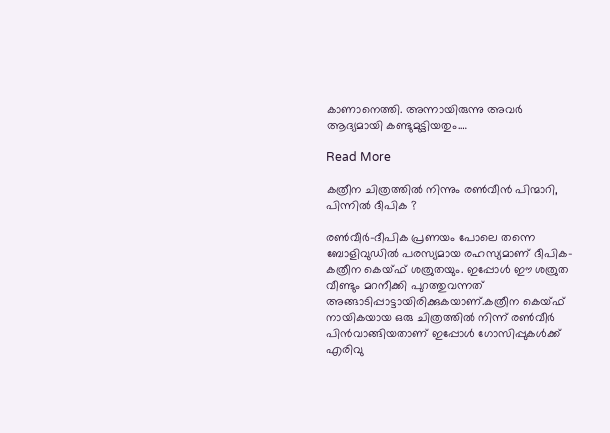കാണാനെത്തി. അന്നായിരുന്നു അവർ ആദ്യമായി കണ്ടുമുട്ടിയതും.…

Read More

കത്രീന ചിത്രത്തില്‍ നിന്നും രണ്‍വീന്‍ പിന്മാറി, പിന്നില്‍ ദീപിക ?

രണ്‍വീർ-ദീപിക പ്രണയം പോലെ തന്നെ ബോളിവുഡിൽ പരസ്യമായ രഹസ്യമാണ് ദീപിക-കത്രീന കെയ്ഫ് ശത്രുതയും. ഇപ്പോൾ ഈ ശത്രുത വീണ്ടും മറനീക്കി പുറത്തുവന്നത് അങ്ങാടിപ്പാട്ടായിരിക്കുകയാണ്.കത്രീന കെയ്ഫ് നായികയായ ഒരു ചിത്രത്തിൽ നിന്ന് രണ്‍വീർ പിൻവാങ്ങിയതാണ് ഇപ്പോൾ ഗോസിപ്പുകൾക്ക് എരിവു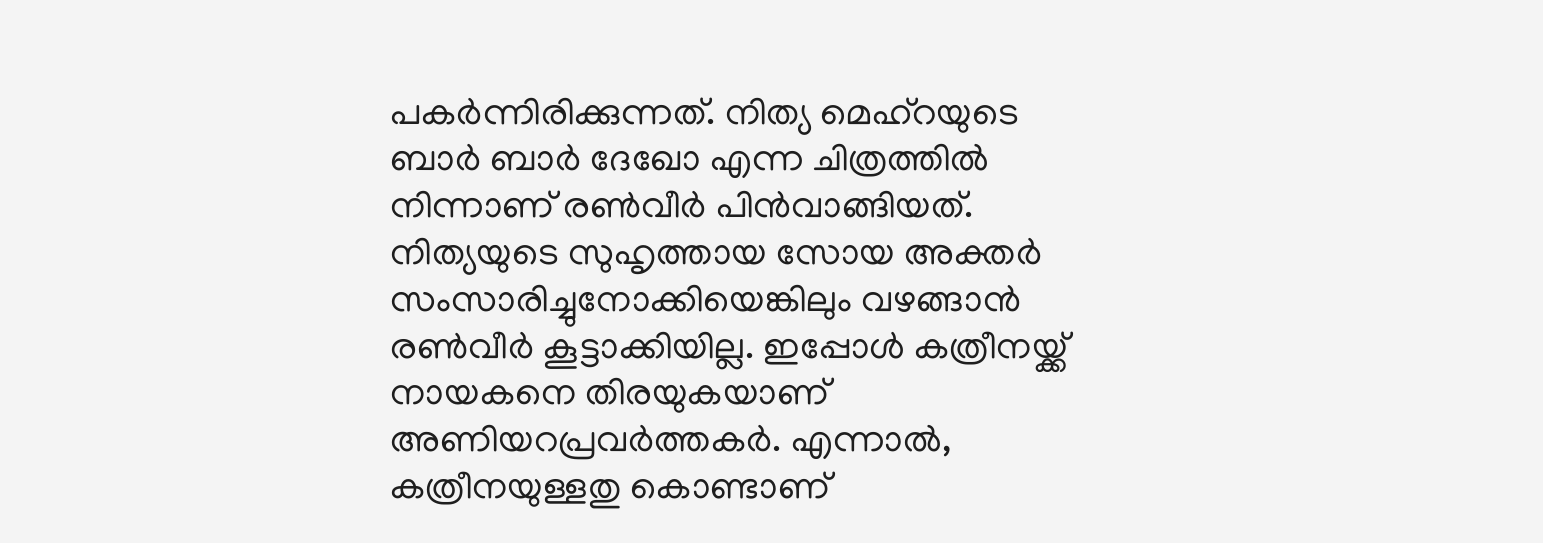പകർന്നിരിക്കുന്നത്. നിത്യ മെഹ്റയുടെ ബാർ ബാർ ദേഖോ എന്ന ചിത്രത്തിൽ നിന്നാണ് രണ്‍വീർ പിൻവാങ്ങിയത്. നിത്യയുടെ സുഹൃത്തായ സോയ അക്തർ സംസാരിച്ചുനോക്കിയെങ്കിലും വഴങ്ങാൻ രണ്‍വീർ കൂട്ടാക്കിയില്ല. ഇപ്പോൾ കത്രീനയ്ക്ക് നായകനെ തിരയുകയാണ് അണിയറപ്രവർത്തകർ. എന്നാൽ, കത്രീനയുള്ളതു കൊണ്ടാണ്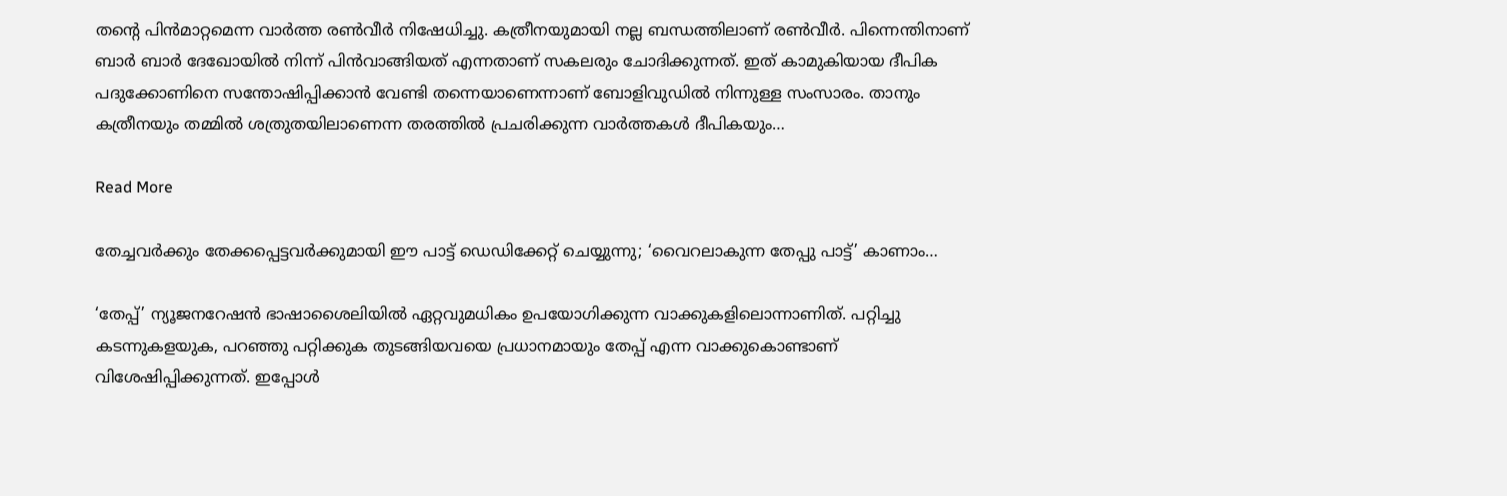തന്‍റെ പിൻമാറ്റമെന്ന വാർത്ത രണ്‍വീർ നിഷേധിച്ചു. കത്രീനയുമായി നല്ല ബന്ധത്തിലാണ് രണ്‍വീർ. പിന്നെന്തിനാണ് ബാർ ബാർ ദേഖോയിൽ നിന്ന് പിൻവാങ്ങിയത് എന്നതാണ് സകലരും ചോദിക്കുന്നത്. ഇത് കാമുകിയായ ദീപിക പദുക്കോണിനെ സന്തോഷിപ്പിക്കാൻ വേണ്ടി തന്നെയാണെന്നാണ് ബോളിവുഡിൽ നിന്നുള്ള സംസാരം. താനും കത്രീനയും തമ്മിൽ ശത്രുതയിലാണെന്ന തരത്തിൽ പ്രചരിക്കുന്ന വാർത്തകൾ ദീപികയും…

Read More

തേച്ചവര്‍ക്കും തേക്കപ്പെട്ടവര്‍ക്കുമായി ഈ പാട്ട് ഡെഡിക്കേറ്റ് ചെയ്യുന്നു; ‘വൈറലാകുന്ന തേപ്പു പാട്ട്’ കാണാം…

‘തേപ്പ്’ ന്യൂജനറേഷന്‍ ഭാഷാശൈലിയില്‍ ഏറ്റവുമധികം ഉപയോഗിക്കുന്ന വാക്കുകളിലൊന്നാണിത്. പറ്റിച്ചു കടന്നുകളയുക, പറഞ്ഞു പറ്റിക്കുക തുടങ്ങിയവയെ പ്രധാനമായും തേപ്പ് എന്ന വാക്കുകൊണ്ടാണ് വിശേഷിപ്പിക്കുന്നത്. ഇപ്പോള്‍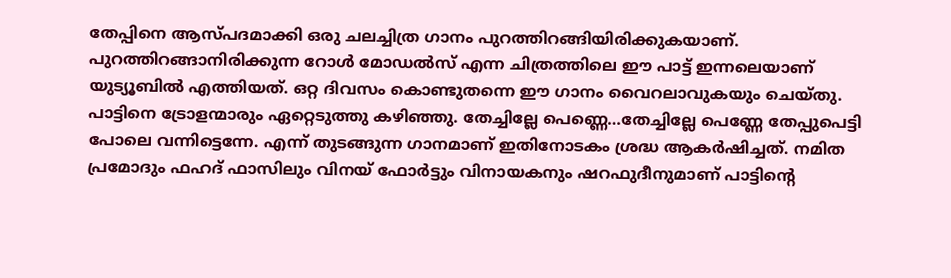തേപ്പിനെ ആസ്പദമാക്കി ഒരു ചലച്ചിത്ര ഗാനം പുറത്തിറങ്ങിയിരിക്കുകയാണ്. പുറത്തിറങ്ങാനിരിക്കുന്ന റോള്‍ മോഡല്‍സ് എന്ന ചിത്രത്തിലെ ഈ പാട്ട് ഇന്നലെയാണ് യുട്യൂബില്‍ എത്തിയത്. ഒറ്റ ദിവസം കൊണ്ടുതന്നെ ഈ ഗാനം വൈറലാവുകയും ചെയ്തു. പാട്ടിനെ ട്രോളന്മാരും ഏറ്റെടുത്തു കഴിഞ്ഞു. തേച്ചില്ലേ പെണ്ണെ…തേച്ചില്ലേ പെണ്ണേ തേപ്പുപെട്ടി പോലെ വന്നിട്ടെന്നേ. എന്ന് തുടങ്ങുന്ന ഗാനമാണ് ഇതിനോടകം ശ്രദ്ധ ആകര്‍ഷിച്ചത്. നമിത പ്രമോദും ഫഹദ് ഫാസിലും വിനയ് ഫോര്‍ട്ടും വിനായകനും ഷറഫുദീനുമാണ് പാട്ടിന്റെ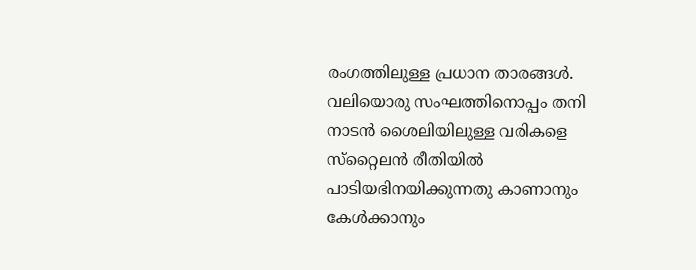രംഗത്തിലുള്ള പ്രധാന താരങ്ങള്‍. വലിയൊരു സംഘത്തിനൊപ്പം തനി നാടന്‍ ശൈലിയിലുള്ള വരികളെ സ്‌റ്റൈലന്‍ രീതിയില്‍ പാടിയഭിനയിക്കുന്നതു കാണാനും കേള്‍ക്കാനും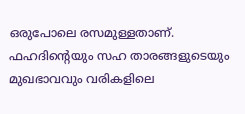ഒരുപോലെ രസമുള്ളതാണ്. ഫഹദിന്റെയും സഹ താരങ്ങളുടെയും മുഖഭാവവും വരികളിലെ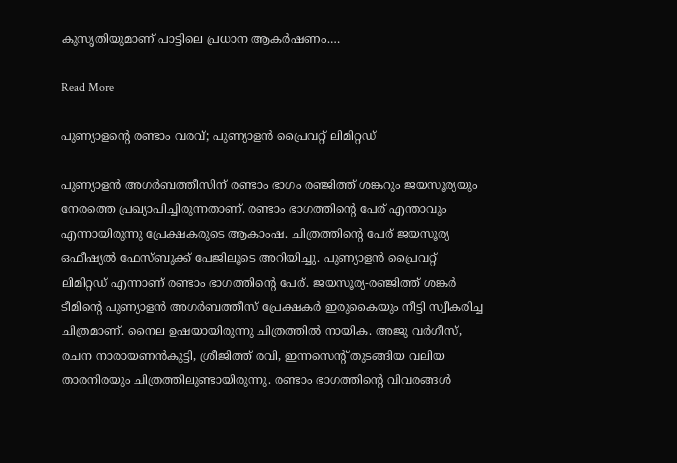കുസൃതിയുമാണ് പാട്ടിലെ പ്രധാന ആകര്‍ഷണം.…

Read More

പുണ്യാളന്‍റെ രണ്ടാം വരവ്; പുണ്യാളൻ പ്രൈവറ്റ് ലിമിറ്റഡ്

പുണ്യാളൻ അഗർബത്തീസിന് രണ്ടാം ഭാഗം രഞ്ജിത്ത് ശങ്കറും ജയസൂര്യയും നേരത്തെ പ്രഖ്യാപിച്ചിരുന്നതാണ്. രണ്ടാം ഭാഗത്തിന്‍റെ പേര് എന്താവും എന്നായിരുന്നു പ്രേക്ഷകരുടെ ആകാംഷ. ചിത്രത്തിന്‍റെ പേര് ജയസൂര്യ ഒഫീഷ്യൽ ഫേസ്ബുക്ക് പേജിലൂടെ അറിയിച്ചു. പുണ്യാളൻ പ്രൈവറ്റ് ലിമിറ്റഡ് എന്നാണ് രണ്ടാം ഭാഗത്തിന്‍റെ പേര്. ജയസൂര്യ-രഞ്ജിത്ത് ശങ്കർ ടീമിന്‍റെ പുണ്യാളൻ അഗർബത്തീസ് പ്രേക്ഷകർ ഇരുകൈയും നീട്ടി സ്വീകരിച്ച ചിത്രമാണ്. നൈല ഉഷയായിരുന്നു ചിത്രത്തിൽ നായിക. അജു വർഗീസ്, രചന നാരായണൻകുട്ടി, ശ്രീജിത്ത് രവി, ഇന്നസെന്‍റ് തുടങ്ങിയ വലിയ താരനിരയും ചിത്രത്തിലുണ്ടായിരുന്നു. രണ്ടാം ഭാഗത്തിന്‍റെ വിവരങ്ങൾ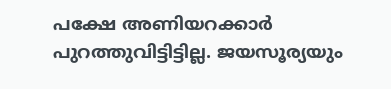പക്ഷേ അണിയറക്കാർ പുറത്തുവിട്ടിട്ടില്ല. ജയസൂര്യയും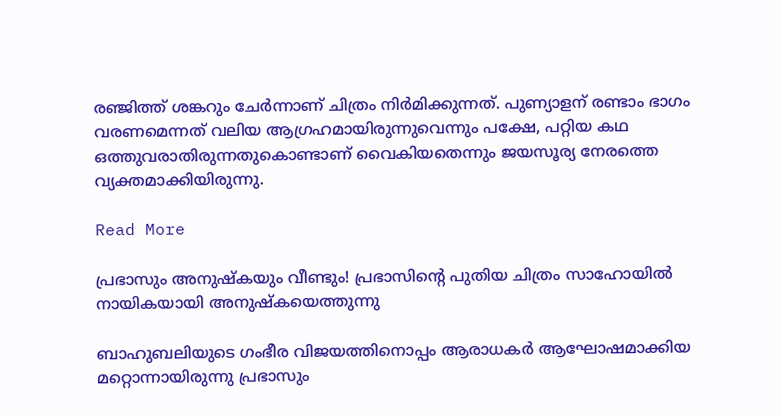രഞ്ജിത്ത് ശങ്കറും ചേർന്നാണ് ചിത്രം നിർമിക്കുന്നത്. പുണ്യാളന് രണ്ടാം ഭാഗം വരണമെന്നത് വലിയ ആഗ്രഹമായിരുന്നുവെന്നും പക്ഷേ, പറ്റിയ കഥ ഒത്തുവരാതിരുന്നതുകൊണ്ടാണ് വൈകിയതെന്നും ജയസൂര്യ നേരത്തെ വ്യക്തമാക്കിയിരുന്നു.

Read More

പ്രഭാസും അനുഷ്കയും വീണ്ടും! പ്രഭാസിന്‍റെ പുതിയ ചിത്രം സാഹോയിൽ നായികയായി അനുഷ്കയെത്തുന്നു

ബാഹുബലിയുടെ ഗംഭീര വിജയത്തിനൊപ്പം ആരാധകർ ആഘോഷമാക്കിയ മറ്റൊന്നായിരുന്നു പ്രഭാസും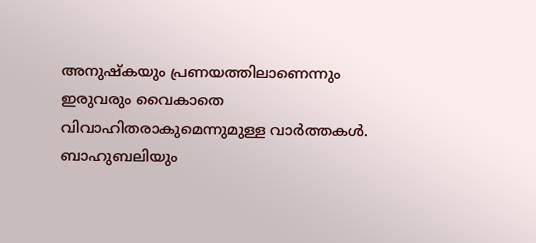അനുഷ്കയും പ്രണയത്തിലാണെന്നും ഇരുവരും വൈകാതെ വിവാഹിതരാകുമെന്നുമുള്ള വാർത്തകൾ. ബാഹുബലിയും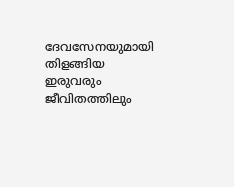ദേവസേനയുമായി തിളങ്ങിയ ഇരുവരും ജീവിതത്തിലും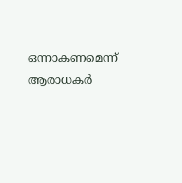ഒന്നാകണമെന്ന് ആരാധകർ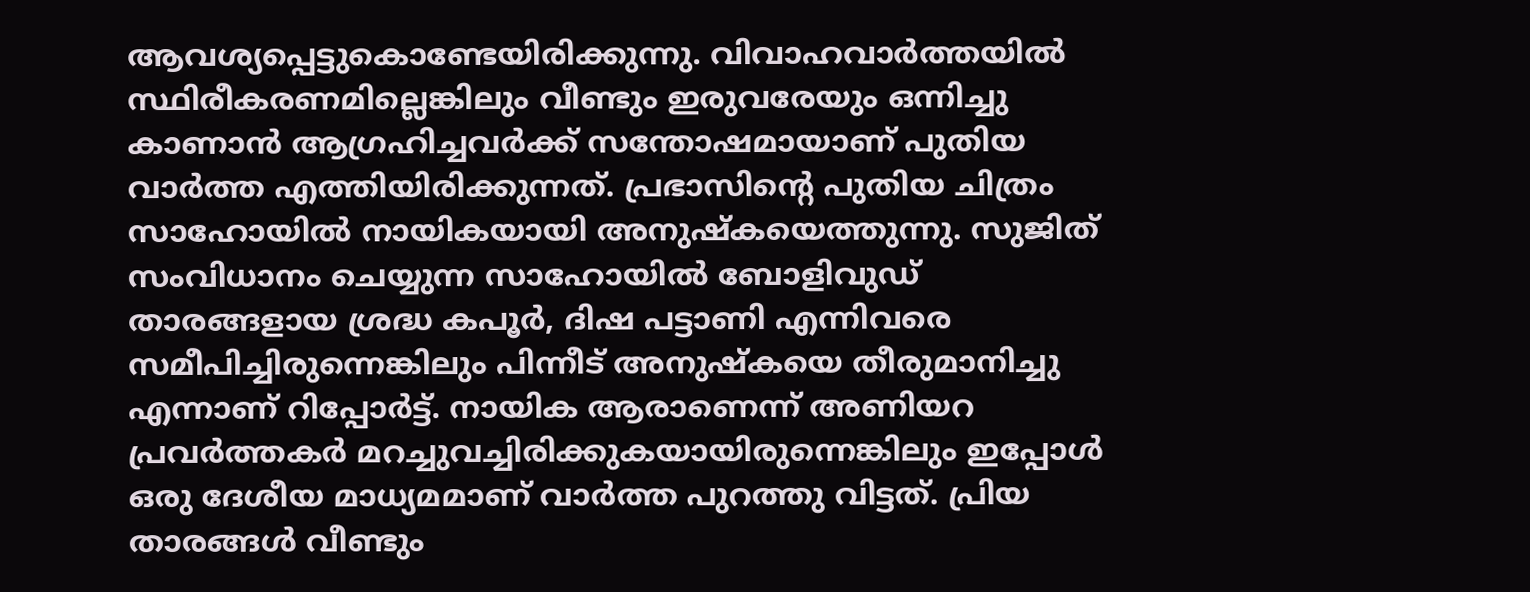ആവശ്യപ്പെട്ടുകൊണ്ടേയിരിക്കുന്നു. വിവാഹവാർത്തയിൽ സ്ഥിരീകരണമില്ലെങ്കിലും വീണ്ടും ഇരുവരേയും ഒന്നിച്ചു കാണാൻ ആഗ്രഹിച്ചവർക്ക് സന്തോഷമായാണ് പുതിയ വാർത്ത എത്തിയിരിക്കുന്നത്. പ്രഭാസിന്‍റെ പുതിയ ചിത്രം സാഹോയിൽ നായികയായി അനുഷ്കയെത്തുന്നു. സുജിത് സംവിധാനം ചെയ്യുന്ന സാഹോയിൽ ബോളിവുഡ് താരങ്ങളായ ശ്രദ്ധ കപൂർ, ദിഷ പട്ടാണി എന്നിവരെ സമീപിച്ചിരുന്നെങ്കിലും പിന്നീട് അനുഷ്കയെ തീരുമാനിച്ചു എന്നാണ് റിപ്പോർട്ട്. നായിക ആരാണെന്ന് അണിയറ പ്രവർത്തകർ മറച്ചുവച്ചിരിക്കുകയായിരുന്നെങ്കിലും ഇപ്പോൾ ഒരു ദേശീയ മാധ്യമമാണ് വാർത്ത പുറത്തു വിട്ടത്. പ്രിയ താരങ്ങൾ വീണ്ടും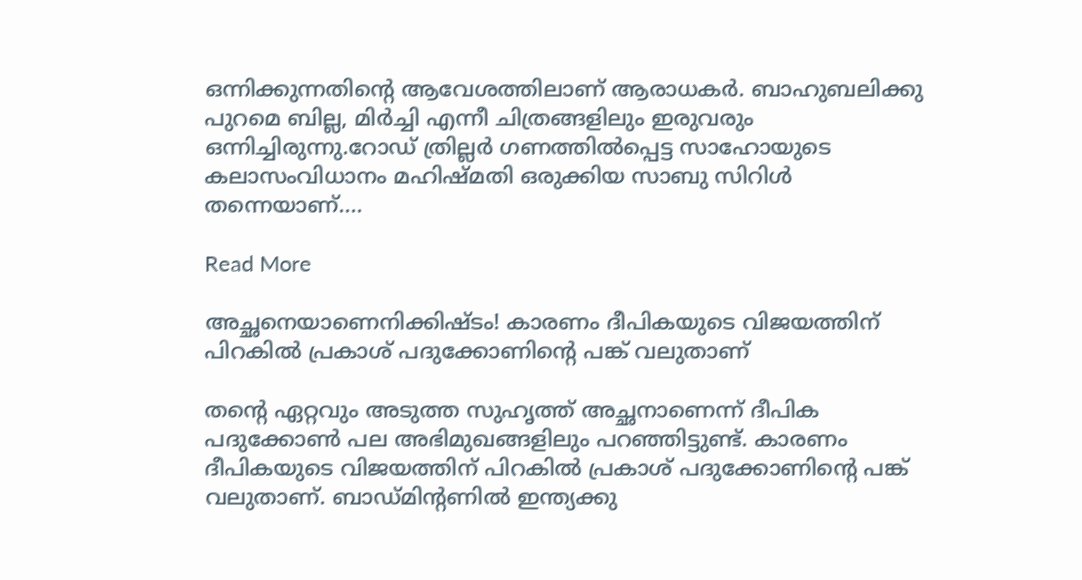ഒന്നിക്കുന്നതിന്‍റെ ആവേശത്തിലാണ് ആരാധകർ. ബാഹുബലിക്കു പുറമെ ബില്ല, മിർച്ചി എന്നീ ചിത്രങ്ങളിലും ഇരുവരും ഒന്നിച്ചിരുന്നു.റോഡ് ത്രില്ലർ ഗണത്തിൽപ്പെട്ട സാഹോയുടെ കലാസംവിധാനം മഹിഷ്മതി ഒരുക്കിയ സാബു സിറിൾ തന്നെയാണ്.…

Read More

അച്ഛനെയാണെനിക്കിഷ്ടം! കാരണം ദീപികയുടെ വിജയത്തിന് പിറകിൽ പ്രകാശ് പദുക്കോണിന്‍റെ പങ്ക് വലുതാണ്

തന്‍റെ ഏറ്റവും അടുത്ത സുഹൃത്ത് അച്ഛനാണെന്ന് ദീപിക പദുക്കോണ്‍ പല അഭിമുഖങ്ങളിലും പറഞ്ഞിട്ടുണ്ട്. കാരണം ദീപികയുടെ വിജയത്തിന് പിറകിൽ പ്രകാശ് പദുക്കോണിന്‍റെ പങ്ക് വലുതാണ്. ബാഡ്മിന്‍റണിൽ ഇന്ത്യക്കു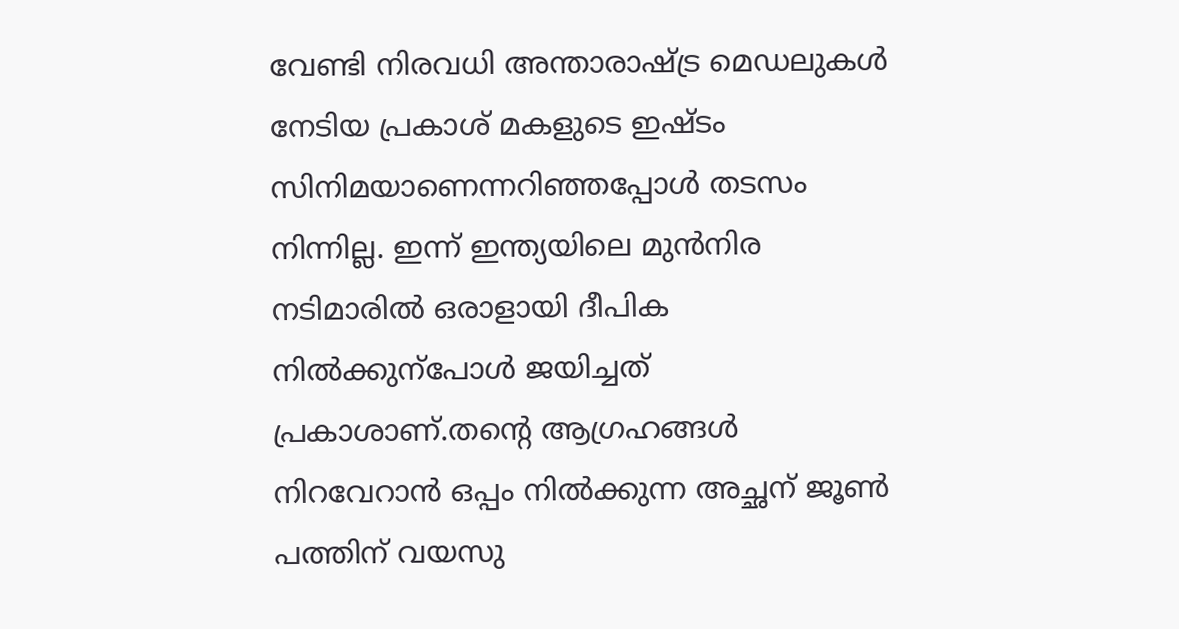വേണ്ടി നിരവധി അന്താരാഷ്ട്ര മെഡലുകൾ നേടിയ പ്രകാശ് മകളുടെ ഇഷ്ടം സിനിമയാണെന്നറിഞ്ഞപ്പോൾ തടസം നിന്നില്ല. ഇന്ന് ഇന്ത്യയിലെ മുൻനിര നടിമാരിൽ ഒരാളായി ദീപിക നിൽക്കുന്പോൾ ജയിച്ചത് പ്രകാശാണ്.തന്‍റെ ആഗ്രഹങ്ങൾ നിറവേറാൻ ഒപ്പം നിൽക്കുന്ന അച്ഛന് ജൂണ്‍ പത്തിന് വയസു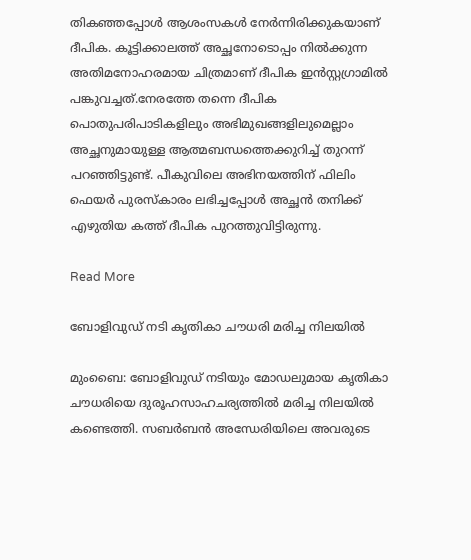തികഞ്ഞപ്പോൾ ആശംസകൾ നേർന്നിരിക്കുകയാണ് ദീപിക. കൂട്ടിക്കാലത്ത് അച്ഛനോടൊപ്പം നിൽക്കുന്ന അതിമനോഹരമായ ചിത്രമാണ് ദീപിക ഇൻസ്റ്റഗ്രാമിൽ പങ്കുവച്ചത്.നേരത്തേ തന്നെ ദീപിക പൊതുപരിപാടികളിലും അഭിമുഖങ്ങളിലുമെല്ലാം അച്ഛനുമായുള്ള ആത്മബന്ധത്തെക്കുറിച്ച് തുറന്ന് പറഞ്ഞിട്ടുണ്ട്. പീകുവിലെ അഭിനയത്തിന് ഫിലിം ഫെയർ പുരസ്കാരം ലഭിച്ചപ്പോൾ അച്ഛൻ തനിക്ക് എഴുതിയ കത്ത് ദീപിക പുറത്തുവിട്ടിരുന്നു.

Read More

ബോളിവുഡ് നടി കൃതികാ ചൗധരി മരിച്ച നിലയിൽ

മുംബൈ: ബോളിവുഡ് നടിയും മോഡലുമായ കൃതികാ ചൗധരിയെ ദുരൂഹസാഹചര്യത്തിൽ മരിച്ച നിലയിൽ കണ്ടെത്തി. സബർബൻ അന്ധേരിയിലെ അവരുടെ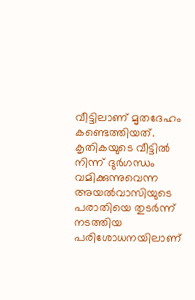വീട്ടിലാണ് മൃതദേഹം കണ്ടെത്തിയത്. കൃതികയുടെ വീട്ടിൽ നിന്ന് ദുർഗന്ധം വമിക്കുന്നുവെന്ന അയൽവാസിയുടെ പരാതിയെ തുടർന്ന് നടത്തിയ പരിശോധനയിലാണ്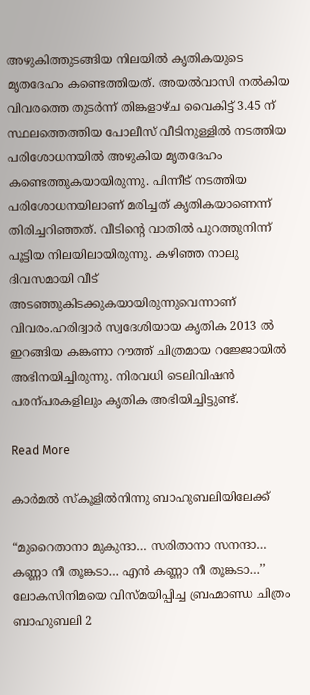അഴുകിത്തുടങ്ങിയ നിലയിൽ കൃതികയുടെ മൃതദേഹം കണ്ടെത്തിയത്. അയൽവാസി നൽകിയ വിവരത്തെ തുടർന്ന് തിങ്കളാഴ്ച വൈകിട്ട് 3.45 ന് സ്ഥലത്തെത്തിയ പോലീസ് വീടിനുള്ളിൽ നടത്തിയ പരിശോധനയിൽ അഴുകിയ മൃതദേഹം കണ്ടെത്തുകയായിരുന്നു. പിന്നീട് നടത്തിയ പരിശോധനയിലാണ് മരിച്ചത് കൃതികയാണെന്ന് തിരിച്ചറിഞ്ഞത്. വീടിന്‍റെ വാതിൽ പുറത്തുനിന്ന് പൂട്ടിയ നിലയിലായിരുന്നു. കഴിഞ്ഞ നാലു ദിവസമായി വീട് അടഞ്ഞുകിടക്കുകയായിരുന്നുവെന്നാണ് വിവരം.ഹരിദ്വാർ സ്വദേശിയായ കൃതിക 2013 ൽ ഇറങ്ങിയ കങ്കണാ റൗത്ത് ചിത്രമായ റജ്ജോയിൽ അഭിനയിച്ചിരുന്നു. നിരവധി ടെലിവിഷൻ പരന്പരകളിലും കൃതിക അഭിയിച്ചിട്ടുണ്ട്.

Read More

കാർമൽ സ്കൂളിൽനിന്നു ബാഹുബലിയിലേക്ക്

“മുറൈതാനാ മുകുന്ദാ… സരിതാനാ സനന്ദാ… കണ്ണാ നീ തൂങ്കടാ… എൻ കണ്ണാ നീ തൂങ്കടാ…’’ ലോകസിനിമയെ വിസ്മയിപ്പിച്ച ബ്രഹ്മാണ്ഡ ചിത്രം ബാഹുബലി 2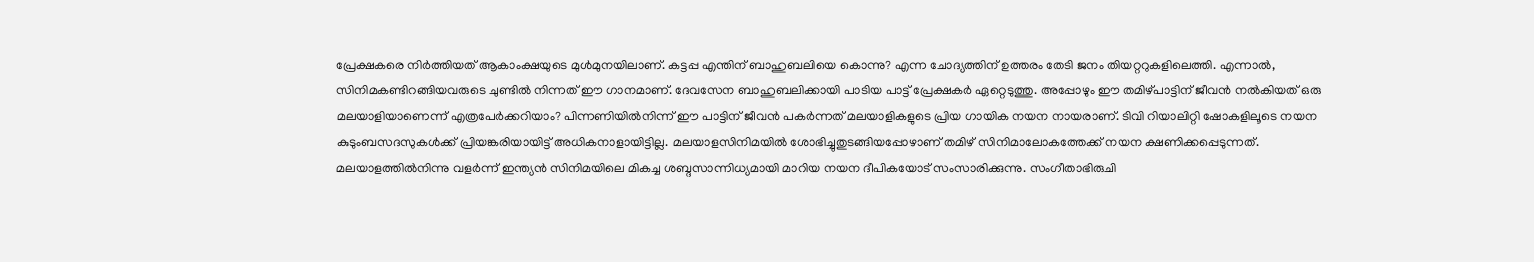പ്രേക്ഷകരെ നിർത്തിയത് ആകാംക്ഷയുടെ മുൾമുനയിലാണ്. കട്ടപ്പ എന്തിന് ബാഹുബലിയെ കൊന്നു? എന്ന ചോദ്യത്തിന് ഉത്തരം തേടി ജനം തിയറ്ററുകളിലെത്തി. എന്നാൽ, സിനിമകണ്ടിറങ്ങിയവരുടെ ചുണ്ടിൽ നിന്നത് ഈ ഗാനമാണ്. ദേവസേന ബാഹുബലിക്കായി പാടിയ പാട്ട് പ്രേക്ഷകർ ഏറ്റെടുത്തു. അപ്പോഴും ഈ തമിഴ്പാട്ടിന് ജീവൻ നൽകിയത് ഒരു മലയാളിയാണെന്ന് എത്രപേർക്കറിയാം? പിന്നണിയിൽനിന്ന് ഈ പാട്ടിന് ജീവൻ പകർന്നത് മലയാളികളുടെ പ്രിയ ഗായിക നയന നായരാണ്. ടിവി റിയാലിറ്റി ഷോകളിലൂടെ നയന കുടുംബസദസുകൾക്ക് പ്രിയങ്കരിയായിട്ട് അധികനാളായിട്ടില്ല. മലയാളസിനിമയിൽ ശോഭിച്ചുതുടങ്ങിയപ്പോഴാണ് തമിഴ് സിനിമാലോകത്തേക്ക് നയന ക്ഷണിക്കപ്പെടുന്നത്. മലയാളത്തിൽനിന്നു വളർന്ന് ഇന്ത്യൻ സിനിമയിലെ മികച്ച ശബ്ദസാന്നിധ്യമായി മാറിയ നയന ദീപികയോട് സംസാരിക്കുന്നു. സംഗീതാഭിരുചി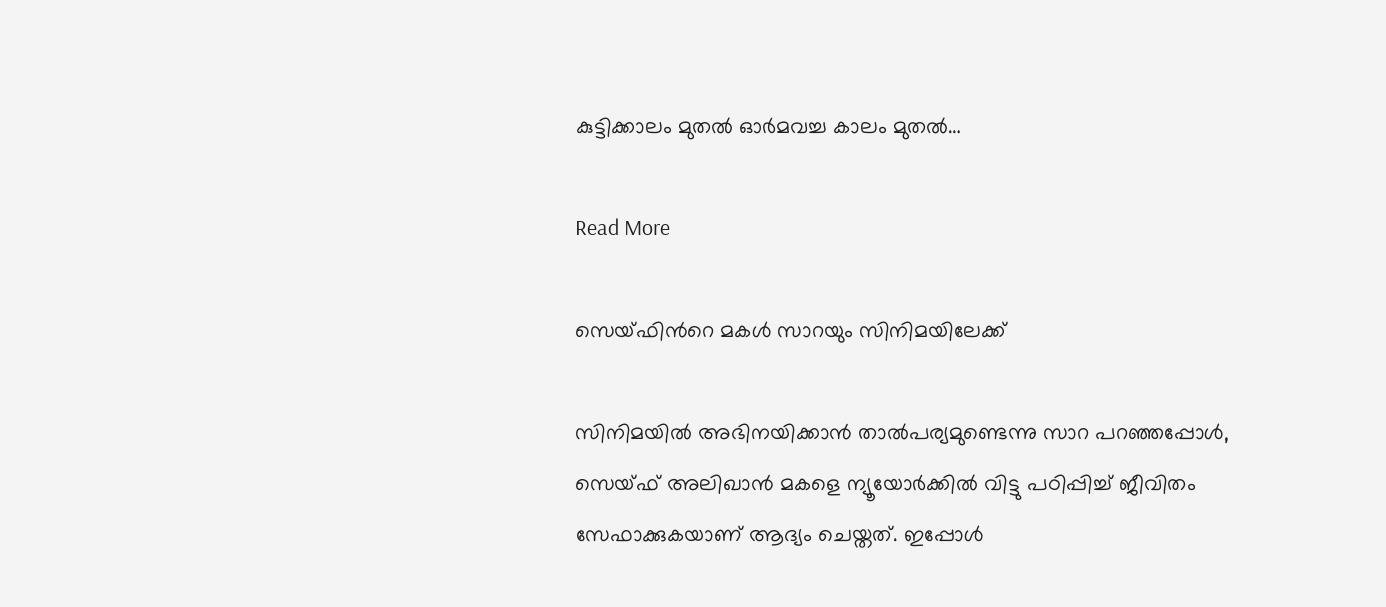കുട്ടിക്കാലം മുതൽ ഓർമവച്ച കാലം മുതൽ…

Read More

സെയ്ഫിന്‍റെ മകൾ സാറയും സിനിമയിലേക്ക്

സിനിമയിൽ അഭിനയിക്കാൻ താൽപര്യമുണ്ടെന്നു സാറ പറഞ്ഞപ്പോൾ, സെയ്ഫ് അലിഖാൻ മകളെ ന്യൂയോർക്കിൽ വിട്ടു പഠിപ്പിച്ച് ജീവിതം സേഫാക്കുകയാണ് ആദ്യം ചെയ്തത്. ഇപ്പോൾ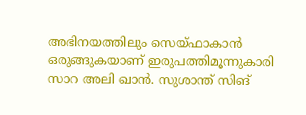അഭിനയത്തിലും സെയ്ഫാകാൻ ഒരുങ്ങുകയാണ് ഇരുപത്തിമൂന്നുകാരി സാറ അലി ഖാൻ. സുശാന്ത് സിങ്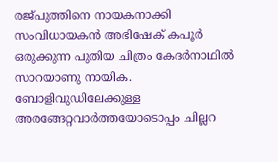രജ്പുത്തിനെ നായകനാക്കി സംവിധായകൻ അഭിഷേക് കപൂർ ഒരുക്കുന്ന പുതിയ ചിത്രം കേദർനാഥിൽ സാറയാണു നായിക. ബോളിവുഡിലേക്കുള്ള അരങ്ങേറ്റവാർത്തയോടൊപ്പം ചില്ലറ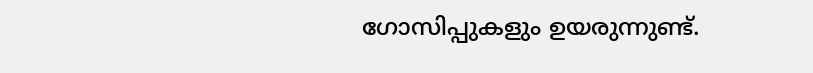ഗോസിപ്പുകളും ഉയരുന്നുണ്ട്.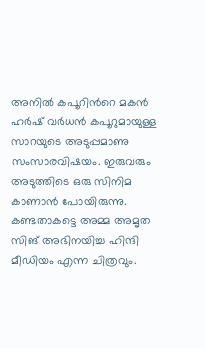അനിൽ കപൂറിന്‍റെ മകൻ ഹർഷ് വർധൻ കപൂറുമായുള്ള സാറയുടെ അടുപ്പമാണു സംസാരവിഷയം. ഇരുവരും അടുത്തിടെ ഒരു സിനിമ കാണാൻ പോയിരുന്നു. കണ്ടതാകട്ടെ അമ്മ അമൃത സിങ് അഭിനയിച്ച ഹിന്ദി മീഡിയം എന്ന ചിത്രവും.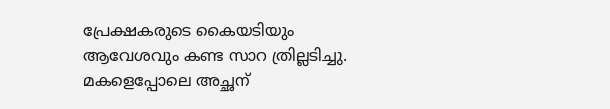പ്രേക്ഷകരുടെ കൈയടിയും ആവേശവും കണ്ട സാറ ത്രില്ലടിച്ചു. മകളെപ്പോലെ അച്ഛന്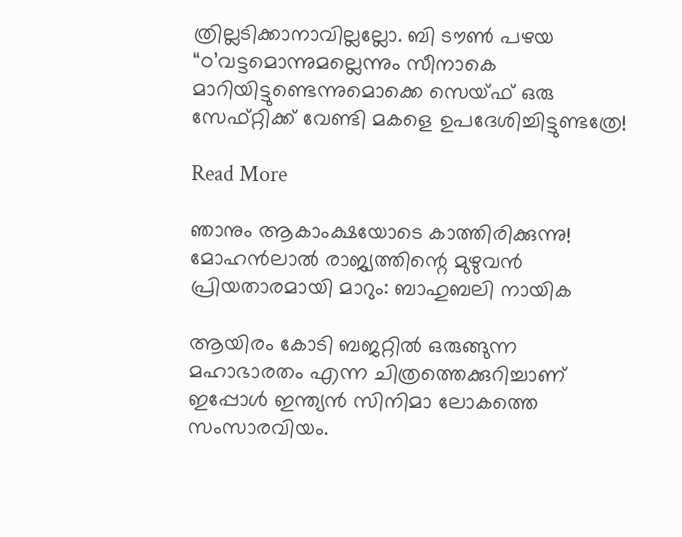ത്രില്ലടിക്കാനാവില്ലല്ലോ. ബി ടൗണ്‍ പഴയ “ഠ’വട്ടമൊന്നുമല്ലെന്നും സീനാകെ മാറിയിട്ടുണ്ടെന്നുമൊക്കെ സെയ്ഫ് ഒരു സേഫ്റ്റിക്ക് വേണ്ടി മകളെ ഉപദേശിച്ചിട്ടുണ്ടത്രേ!

Read More

ഞാനും ആകാംക്ഷയോടെ കാത്തിരിക്കുന്നു! മോഹന്‍ലാല്‍ രാജ്യത്തിന്റെ മുഴുവന്‍ പ്രിയതാരമായി മാറും: ബാഹുബലി നായിക

ആയിരം കോടി ബജറ്റിൽ ഒരുങ്ങുന്ന മഹാഭാരതം എന്ന ചിത്രത്തെക്കുറിച്ചാണ് ഇപ്പോൾ ഇന്ത്യൻ സിനിമാ ലോകത്തെ സംസാരവിയം.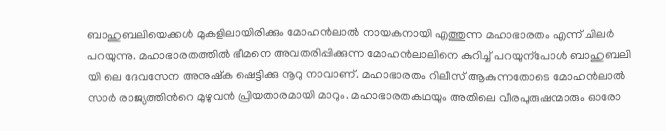ബാഹുബലിയെക്കൾ മുകളിലായിരിക്കും മോഹൻലാൽ നായകനായി എത്തുന്ന മഹാഭാരതം എന്ന് ചിലർ പറയുന്നു. മഹാഭാരതത്തിൽ ഭീമനെ അവതരിപ്പിക്കുന്ന മോഹൻലാലിനെ കുറിച്ച് പറയുന്പോൾ ബാഹുബലി യി ലെ ദേവസേന അനുഷ്ക ഷെട്ടിക്കു നൂറു നാവാണ്. മഹാഭാരതം റിലീസ് ആകുന്നതോടെ മോഹൻലാൽ സാർ രാജ്യത്തിന്‍റെ മുഴുവൻ പ്രിയതാരമായി മാറും. മഹാഭാരതകഥയും അതിലെ വീരപുരുഷന്മാരും ഓരോ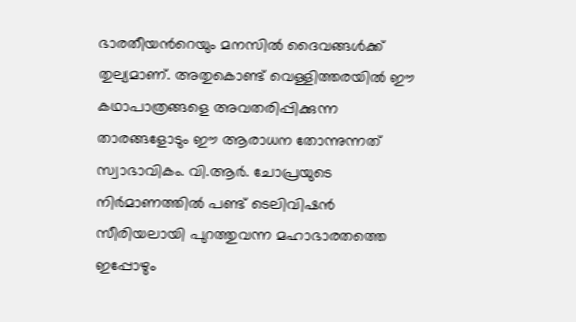ഭാരതീയന്‍റെയും മനസിൽ ദൈവങ്ങൾക്ക് തുല്യമാണ്. അതുകൊണ്ട് വെള്ളിത്തരയിൽ ഈ കഥാപാത്രങ്ങളെ അവതരിപ്പിക്കുന്ന താരങ്ങളോടും ഈ ആരാധന തോന്നുന്നത് സ്വാഭാവികം. വി.ആർ. ചോപ്രയുടെ നിർമാണത്തിൽ പണ്ട് ടെലിവിഷൻ സീരിയലായി പുറത്തുവന്ന മഹാഭാരതത്തെ ഇപ്പോഴും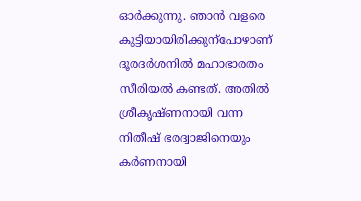ഓർക്കുന്നു. ഞാൻ വളരെ കുട്ടിയായിരിക്കുന്പോഴാണ് ദൂരദർശനിൽ മഹാഭാരതം സീരിയൽ കണ്ടത്. അതിൽ ശ്രീകൃഷ്ണനായി വന്ന നിതീഷ് ഭരദ്വാജിനെയും കർണനായി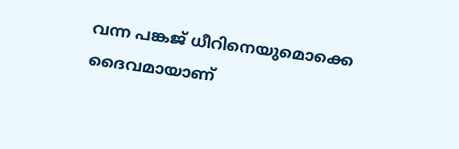വന്ന പങ്കജ് ധീറിനെയുമൊക്കെ ദൈവമായാണ്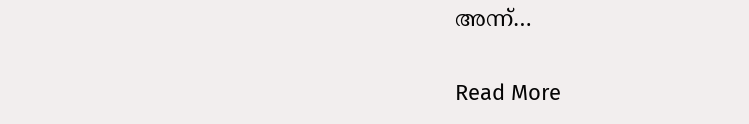അന്ന്…

Read More